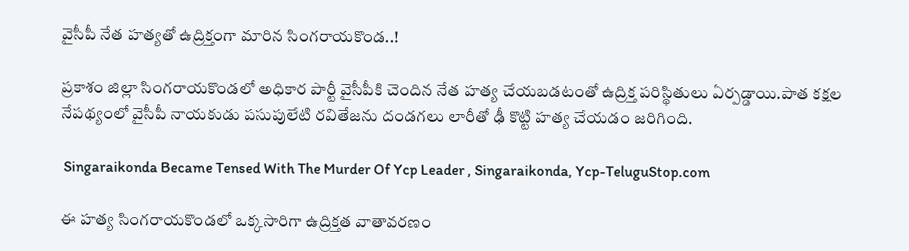వైసీపీ నేత హత్యతో ఉద్రిక్తంగా మారిన సింగరాయకొండ..!

ప్రకాశం జిల్లా సింగరాయకొండలో అధికార పార్టీ వైసీపీకి చెందిన నేత హత్య చేయబడటంతో ఉద్రిక్త పరిస్థితులు ఏర్పడ్డాయి.పాత కక్షల నేపథ్యంలో వైసీపీ నాయకుడు పసుపులేటి రవితేజను దండగలు లారీతో ఢీ కొట్టి హత్య చేయడం జరిగింది.

 Singaraikonda Became Tensed With The Murder Of Ycp Leader , Singaraikonda, Ycp-TeluguStop.com

ఈ హత్య సింగరాయకొండలో ఒక్కసారిగా ఉద్రిక్తత వాతావరణం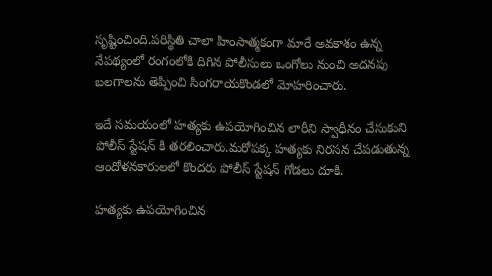సృష్టించింది.పరిస్థితి చాలా హింసాత్మకంగా మారే అవకాశం ఉన్న నేపథ్యంలో రంగంలోకి దిగిన పోలీసులు ఒంగోలు నుంచి అదనపు బలగాలను తెప్పించి సింగరాయకొండలో మోహరించారు.

ఇదే సమయంలో హత్యకు ఉపయోగించిన లారీని స్వాధీనం చేసుకుని పోలీస్ స్టేషన్ కి తరలించారు.మరోపక్క హత్యకు నిరసన చేపడుతున్న ఆందోళనకారులలో కొందరు పోలీస్ స్టేషన్ గోడలు దూకి.

హత్యకు ఉపయోగించిన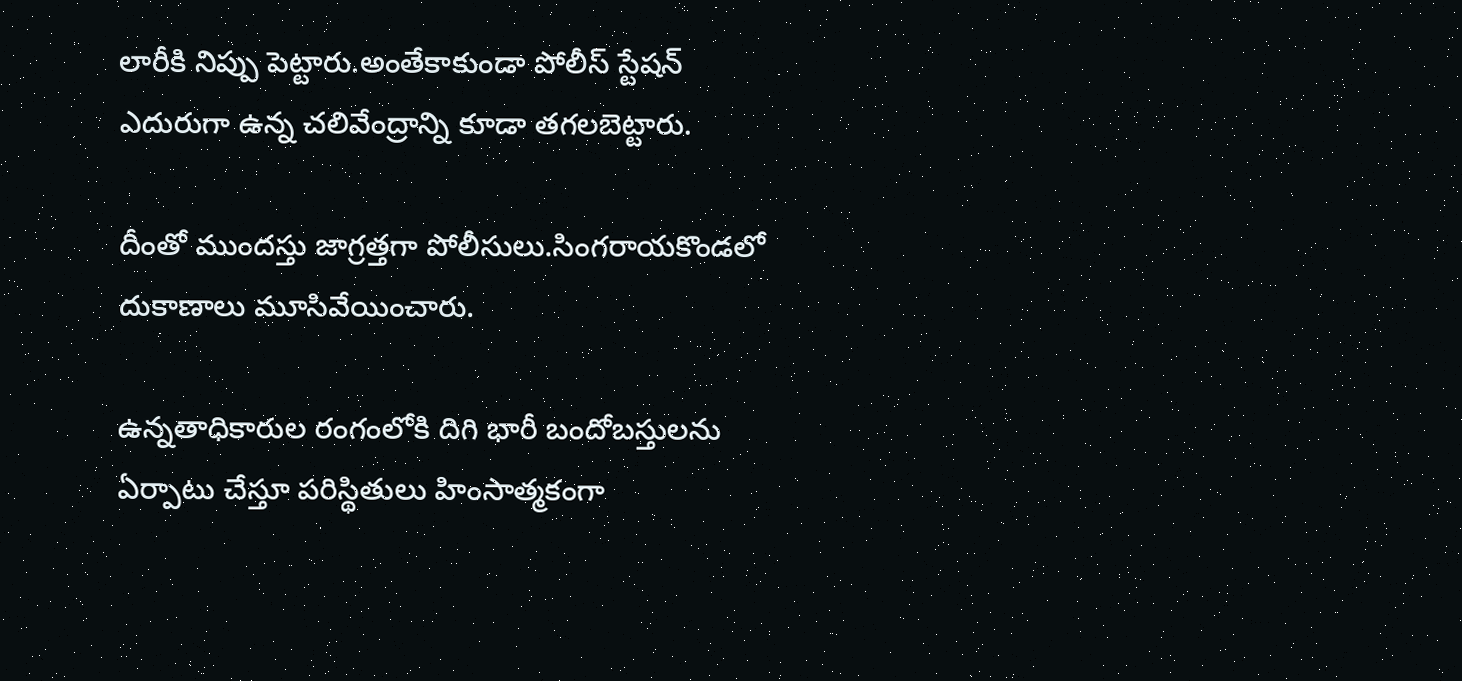లారీకి నిప్పు పెట్టారు.అంతేకాకుండా పోలీస్ స్టేషన్ ఎదురుగా ఉన్న చలివేంద్రాన్ని కూడా తగలబెట్టారు.

దీంతో ముందస్తు జాగ్రత్తగా పోలీసులు.సింగరాయకొండలో దుకాణాలు మూసివేయించారు.

ఉన్నతాధికారుల రంగంలోకి దిగి భారీ బందోబస్తులను ఏర్పాటు చేస్తూ పరిస్థితులు హింసాత్మకంగా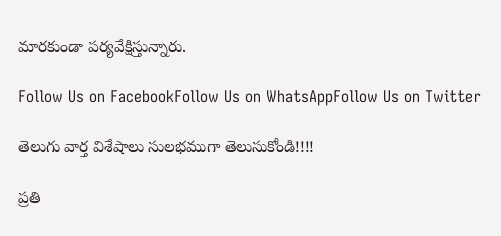మారకుండా పర్యవేక్షిస్తున్నారు.

Follow Us on FacebookFollow Us on WhatsAppFollow Us on Twitter

తెలుగు వార్త విశేషాలు సులభముగా తెలుసుకోండి!!!!

ప్రతి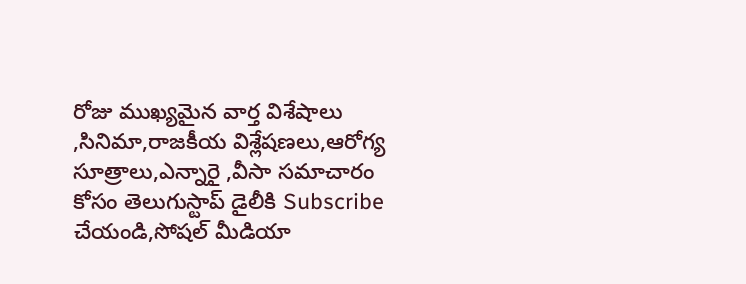రోజు ముఖ్యమైన వార్త విశేషాలు ,సినిమా,రాజకీయ విశ్లేషణలు,ఆరోగ్య సూత్రాలు,ఎన్నారై ,వీసా సమాచారం కోసం తెలుగుస్టాప్ డైలీకి Subscribe చేయండి,సోషల్ మీడియా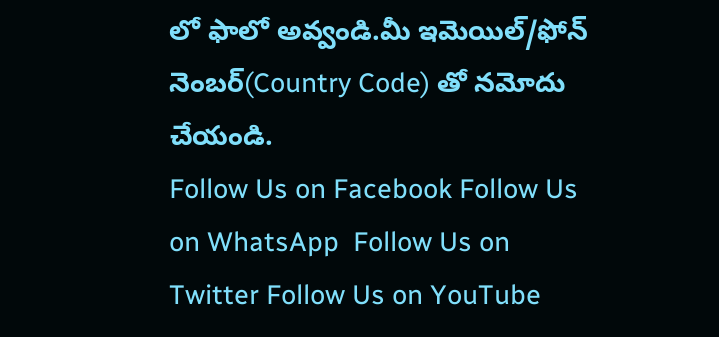లో ఫాలో అవ్వండి.మీ ఇమెయిల్/ఫోన్ నెంబర్(Country Code) తో నమోదు చేయండి.
Follow Us on Facebook Follow Us on WhatsApp  Follow Us on Twitter Follow Us on YouTube